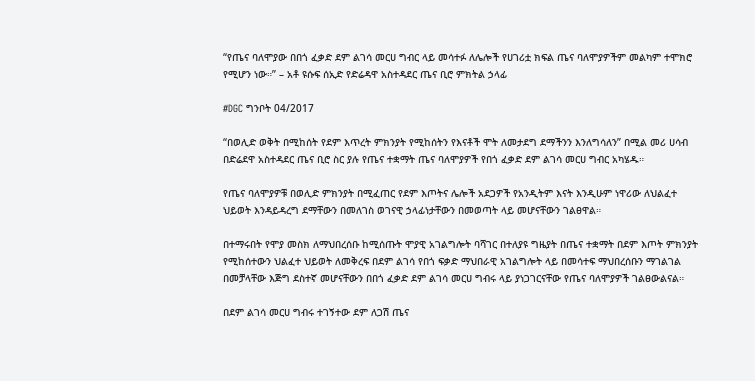“የጤና ባለሞያው በበጎ ፈቃድ ደም ልገሳ መርሀ ግብር ላይ መሳተፉ ለሌሎች የሀገሪቷ ክፍል ጤና ባለሞያዎችም መልካም ተሞክሮ የሚሆን ነው።” – አቶ ዩሱፍ ሰኢድ የድሬዳዋ አስተዳደር ጤና ቢሮ ምክትል ኃላፊ

#DGC ግንቦት 04/2017

“በወሊድ ወቅት በሚከሰት የደም እጥረት ምክንያት የሚከሰትን የእናቶች ሞት ለመታደግ ደማችንን እንለግሳለን” በሚል መሪ ሀሳብ በድሬደዋ አስተዳደር ጤና ቢሮ ስር ያሉ የጤና ተቋማት ጤና ባለሞያዎች የበጎ ፈቃድ ደም ልገሳ መርሀ ግብር አካሄዱ።

የጤና ባለሞያዎቹ በወሊድ ምክንያት በሚፈጠር የደም እጦትና ሌሎች አደጋዎች የአንዲትም እናት እንዲሁም ነዋሪው ለህልፈተ ህይወት እንዳይዳረግ ደማቸውን በመለገስ ወገናዊ ኃላፊነታቸውን በመወጣት ላይ መሆናቸውን ገልፀዋል።

በተማሩበት የሞያ መስክ ለማህበረሰቡ ከሚሰጡት ሞያዊ አገልግሎት ባሻገር በተለያዩ ግዜያት በጤና ተቋማት በደም እጦት ምክንያት የሚከሰተውን ህልፈተ ህይወት ለመቅረፍ በደም ልገሳ የበጎ ፍቃድ ማህበራዊ አገልግሎት ላይ በመሳተፍ ማህበረሰቡን ማገልገል በመቻላቸው እጅግ ደስተኛ መሆናቸውን በበጎ ፈቃድ ደም ልገሳ መርሀ ግብሩ ላይ ያነጋገርናቸው የጤና ባለሞያዎች ገልፀውልናል።

በደም ልገሳ መርሀ ግብሩ ተገኝተው ደም ለጋሽ ጤና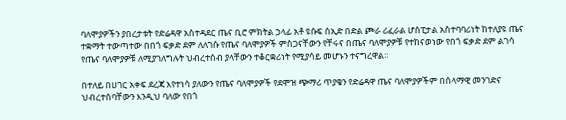ባለሞያዎችን ያበረታቱት የድሬዳዋ አስተዳደር ጤና ቢሮ ምክትል ኃላፊ አቶ ዩሱፍ ሰኢድ በድል ጮራ ሪፈራል ሆስፒታል አስተባባሪነት ከተለያዩ ጤና ተቋማት ተውጣተው በበጎ ፍቃድ ደም ለለገሱ የጤና ባለሞያዎች ምስጋናቸውን የቸሩና በጤና ባለሞያዎቹ የተከናወነው የበጎ ፍቃድ ደም ልገሳ የጤና ባለሞያዎቹ ለሚያገለግሉት ህብረተሰብ ያላቸውን ተቆርቋሪነት የሚያሳይ መሆኑን ተናግረዋል።

በተለይ በሀገር አቀፍ ደረጃ እየተነሳ ያለውን የጤና ባለሞያዎች የደሞዝ ጭማሪ ጥያቄን የድሬዳዋ ጤና ባለሞያዎችም በሰላማዊ መንገድና ህብረተሰባቸውን እንዲህ ባለው የበጎ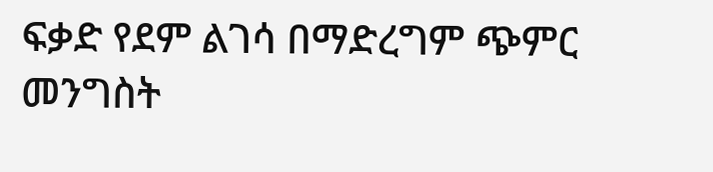ፍቃድ የደም ልገሳ በማድረግም ጭምር መንግስት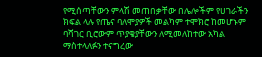የሚሰጣቸውን ምላሽ መጠበቃቸው በሌሎችም የሀገራችን ክፍል ላሉ የጤና ባለሞያዎች መልካም ተሞክሮ ከመሆኑም ባሻገር ቢሮውም ጥያቄያቸውን ለሚመለከተው አካል ማስተላለፉን ተናግረው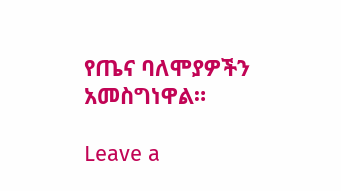የጤና ባለሞያዎችን አመስግነዋል።

Leave a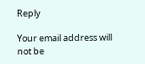Reply

Your email address will not be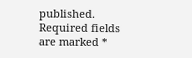published. Required fields are marked *